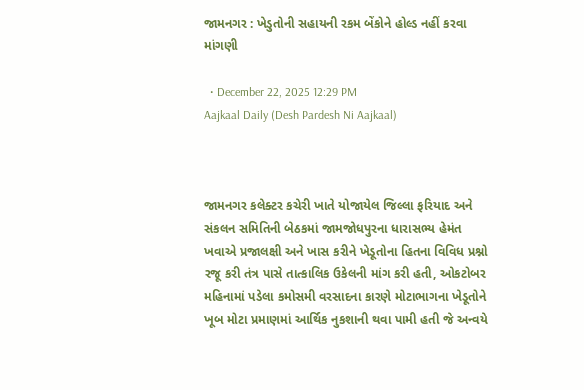જામનગર : ખેડુતોની સહાયની રકમ બેંકોને હોલ્ડ નહીં કરવા માંગણી

  • December 22, 2025 12:29 PM
Aajkaal Daily (Desh Pardesh Ni Aajkaal)



જામનગર કલેક્ટર કચેરી ખાતે યોજાયેલ જિલ્લા ફરિયાદ અને સંકલન સમિતિની બેઠકમાં જામજોધપુરના ધારાસભ્ય હેમંત ખવાએ પ્રજાલક્ષી અને ખાસ કરીને ખેડૂતોના હિતના વિવિધ પ્રશ્નો રજૂ કરી તંત્ર પાસે તાત્કાલિક ઉકેલની માંગ કરી હતી, ઓકટોબર મહિનામાં પડેલા કમોસમી વરસાદના કારણે મોટાભાગના ખેડૂતોને ખૂબ મોટા પ્રમાણમાં આર્થિક નુકશાની થવા પામી હતી જે અન્વયે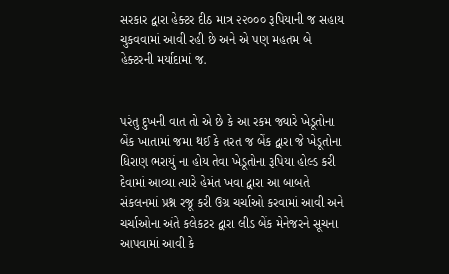સરકાર દ્વારા હેક્ટર દીઠ માત્ર ૨૨૦૦૦ રૂપિયાની જ સહાય ચુકવવામાં આવી રહી છે અને એ પણ મહતમ બે હેક્ટરની મર્યાદામાં જ.


પરંતુ દુખની વાત તો એ છે કે આ રકમ જ્યારે ખેડૂતોના બેંક ખાતામાં જમા થઈ કે તરત જ બેંક દ્વારા જે ખેડૂતોના ધિરાણ ભરાયું ના હોય તેવા ખેડૂતોના રૂપિયા હોલ્ડ કરી દેવામાં આવ્યા ત્યારે હેમંત ખવા દ્વારા આ બાબતે સંકલનમાં પ્રશ્ન રજૂ કરી ઉગ્ર ચર્ચાઓ કરવામાં આવી અને ચર્ચાઓના અંતે કલેકટર દ્વારા લીડ બેંક મેનેજરને સૂચના આપવામાં આવી કે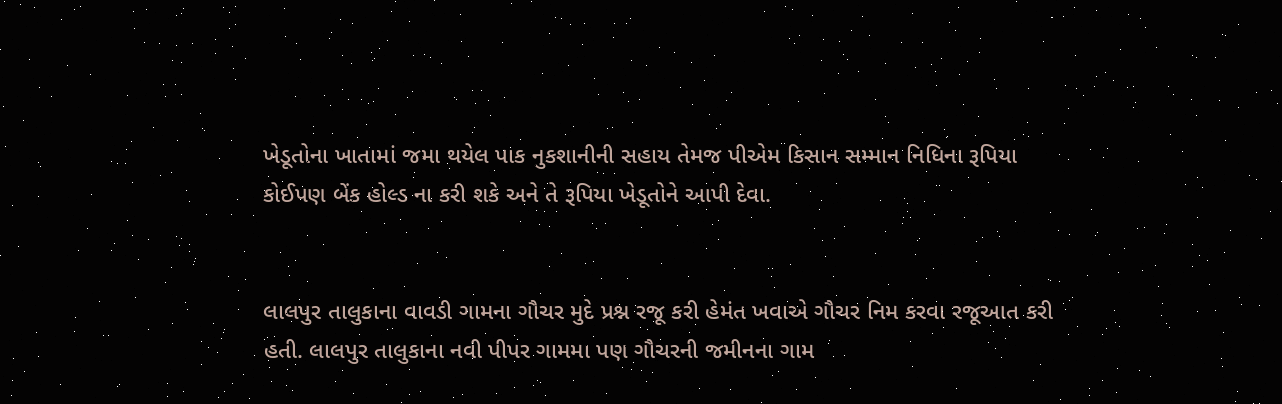ખેડૂતોના ખાતામાં જમા થયેલ પાક નુકશાનીની સહાય તેમજ પીએમ કિસાન સમ્માન નિધિના રૂપિયા કોઈપણ બેંક હોલ્ડ ના કરી શકે અને તે રૂપિયા ખેડૂતોને આપી દેવા.


લાલપુર તાલુકાના વાવડી ગામના ગૌચર મુદે પ્રશ્ન રજૂ કરી હેમંત ખવાએ ગૌચર નિમ કરવા રજૂઆત કરી હતી. લાલપુર તાલુકાના નવી પીપર ગામમા પણ ગૌચરની જમીનના ગામ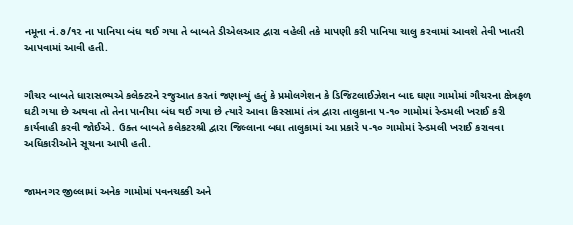નમૂના નં.૭/૧૨ ના પાનિયા બંધ થઈ ગયા તે બાબતે ડીએલઆર દ્વારા વહેલી તકે માપણી કરી પાનિયા ચાલુ કરવામાં આવશે તેવી ખાતરી આપવામાં આવી હતી.


ગૌચર બાબતે ધારાસભ્યએ કલેક્ટરને રજુઆત કરતાં જણાવ્યું હતું કે પ્રમોલગેશન કે ડિજિટલાઈઝેશન બાદ ઘણા ગામોમાં ગૌચરના ક્ષેત્રફળ ઘટી ગયા છે અથવા તો તેના પાનીયા બંધ થઈ ગયા છે ત્યારે આવા કિસ્સામાં તંત્ર દ્વારા તાલુકાના ૫-૧૦ ગામોમાં રેન્ડમલી ખરાઈ કરી કાર્યવાહી કરવી જોઈએ. ઉક્ત બાબતે કલેકટરશ્રી દ્વારા જિલ્લાના બધા તાલુકામાં આ પ્રકારે ૫-૧૦ ગામોમાં રેન્ડમલી ખરાઈ કરાવવા અધિકારીઓને સૂચના આપી હતી.


જામનગર જીલ્લામાં અનેક ગામોમાં પવનચક્કી અને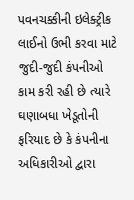પવનચક્કીની ઇલેક્ટ્રીક લાઈનો ઉભી કરવા માટે જુદી-જુદી કંપનીઓ કામ કરી રહી છે ત્યારે ઘણાબધા ખેડૂતોની ફરિયાદ છે કે કંપનીના અધિકારીઓ દ્વારા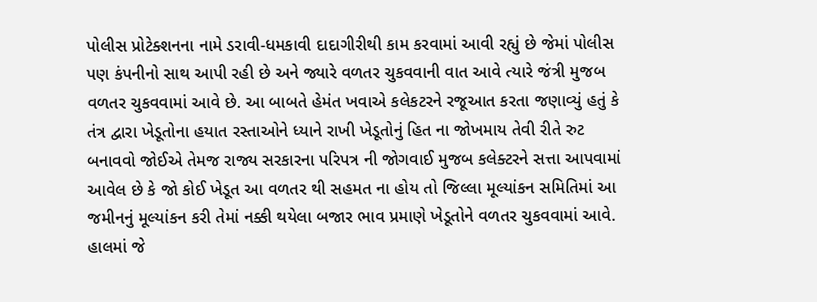પોલીસ પ્રોટેક્શનના નામે ડરાવી-ધમકાવી દાદાગીરીથી કામ કરવામાં આવી રહ્યું છે જેમાં પોલીસ પણ કંપનીનો સાથ આપી રહી છે અને જ્યારે વળતર ચુકવવાની વાત આવે ત્યારે જંત્રી મુજબ વળતર ચુકવવામાં આવે છે. આ બાબતે હેમંત ખવાએ કલેકટરને રજૂઆત કરતા જણાવ્યું હતું કે તંત્ર દ્વારા ખેડૂતોના હયાત રસ્તાઓને ધ્યાને રાખી ખેડૂતોનું હિત ના જોખમાય તેવી રીતે રુટ બનાવવો જોઈએ તેમજ રાજ્ય સરકારના પરિપત્ર ની જોગવાઈ મુજબ કલેક્ટરને સત્તા આપવામાં આવેલ છે કે જો કોઈ ખેડૂત આ વળતર થી સહમત ના હોય તો જિલ્લા મૂલ્યાંકન સમિતિમાં આ જમીનનું મૂલ્યાંકન કરી તેમાં નક્કી થયેલા બજાર ભાવ પ્રમાણે ખેડૂતોને વળતર ચુકવવામાં આવે. હાલમાં જે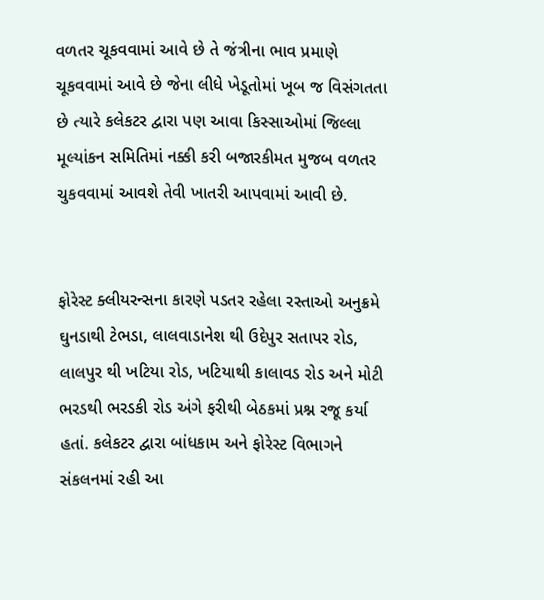વળતર ચૂકવવામાં આવે છે તે જંત્રીના ભાવ પ્રમાણે ચૂકવવામાં આવે છે જેના લીધે ખેડૂતોમાં ખૂબ જ વિસંગતતા છે ત્યારે કલેકટર દ્વારા પણ આવા કિસ્સાઓમાં જિલ્લા મૂલ્યાંકન સમિતિમાં નક્કી કરી બજારકીમત મુજબ વળતર ચુકવવામાં આવશે તેવી ખાતરી આપવામાં આવી છે.


ફોરેસ્ટ ક્લીયરન્સના કારણે પડતર રહેલા રસ્તાઓ અનુક્રમે ઘુનડાથી ટેભડા, લાલવાડાનેશ થી ઉદેપુર સતાપર રોડ, લાલપુર થી ખટિયા રોડ, ખટિયાથી કાલાવડ રોડ અને મોટી ભરડથી ભરડકી રોડ અંગે ફરીથી બેઠકમાં પ્રશ્ન રજૂ કર્યા હતાં. કલેકટર દ્વારા બાંધકામ અને ફોરેસ્ટ વિભાગને સંકલનમાં રહી આ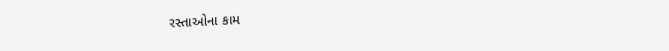રસ્તાઓના કામ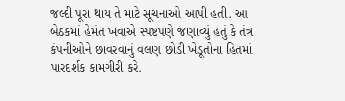જલ્દી પૂરા થાય તે માટે સૂચનાઓ આપી હતી. આ બેઠકમાં હેમંત ખવાએ સ્પષ્ટપણે જણાવ્યું હતું કે તંત્ર કંપનીઓને છાવરવાનું વલણ છોડી ખેડૂતોના હિતમાં પારદર્શક કામગીરી કરે.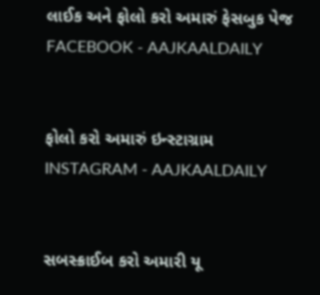લાઈક અને ફોલો કરો અમારું ફેસબુક પેજ FACEBOOK - AAJKAALDAILY


ફોલો કરો અમારું ઇન્સ્ટાગ્રામ INSTAGRAM - AAJKAALDAILY


સબસ્ક્રાઈબ કરો અમારી યૂ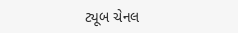ટ્યૂબ ચેનલ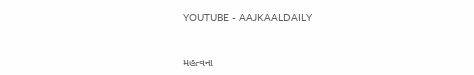YOUTUBE - AAJKAALDAILY


મહત્વના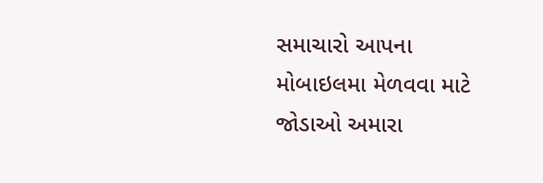સમાચારો આપના મોબાઇલમા મેળવવા માટે જોડાઓ અમારા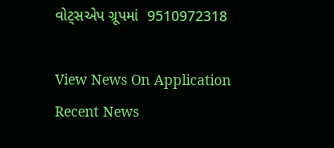વોટ્સએપ ગ્રૂપમાં  9510972318

View News On Application
Recent News